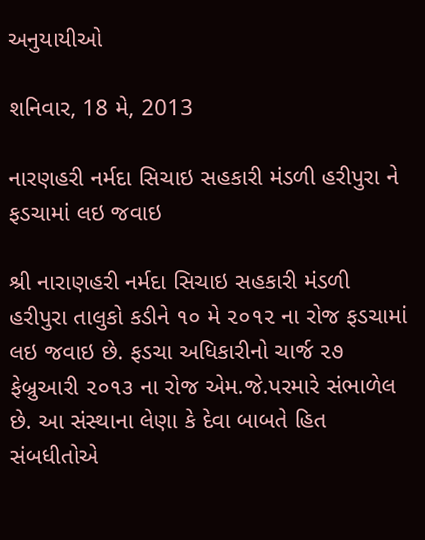અનુયાયીઓ

શનિવાર, 18 મે, 2013

નારણહરી નર્મદા સિચાઇ સહકારી મંડળી હરીપુરા ને ફડચામાં લઇ જવાઇ

શ્રી નારાણહરી નર્મદા સિચાઇ સહકારી મંડળી હરીપુરા તાલુકો કડીને ૧૦ મે ૨૦૧૨ ના રોજ ફડચામાં લઇ જવાઇ છે. ફડચા અધિકારીનો ચાર્જ ૨૭ ફેબ્રુઆરી ૨૦૧૩ ના રોજ એમ.જે.પરમારે સંભાળેલ છે. આ સંસ્થાના લેણા કે દેવા બાબતે હિત સંબધીતોએ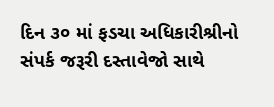દિન ૩૦ માં ફડચા અધિકારીશ્રીનો સંપર્ક જરૂરી દસ્તાવેજો સાથે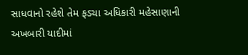સાધવાનો રહેશે તેમ ફડચા અધિકારી મહેસાણાની અખબારી યાદીમાં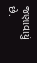જણાવાયું છે.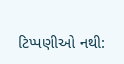ટિપ્પણીઓ નથી: